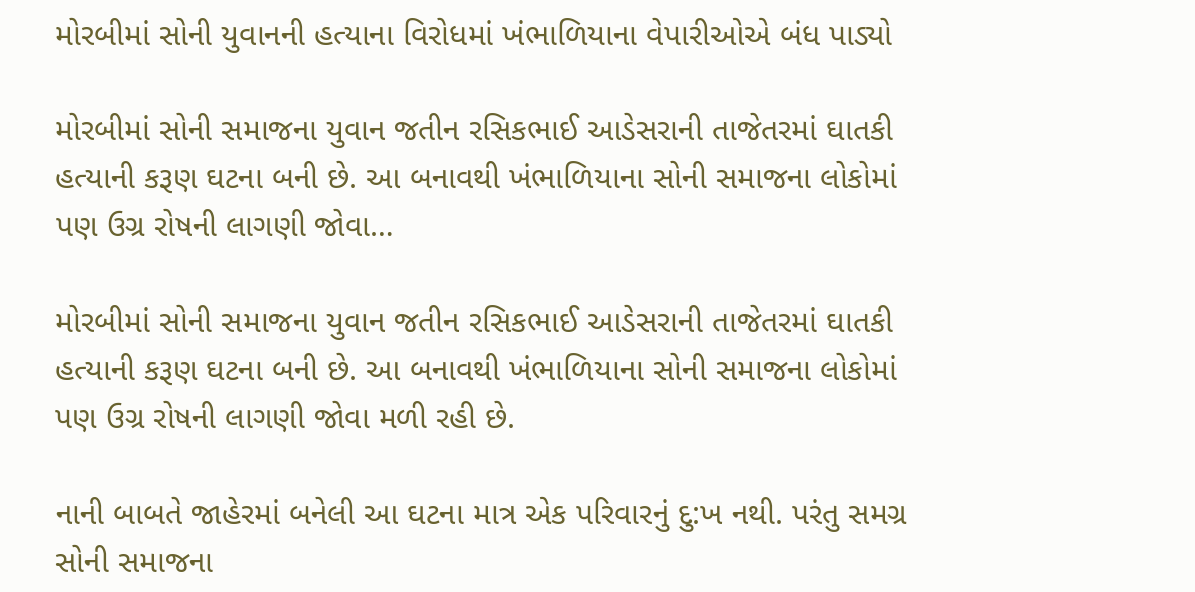મોરબીમાં સોની યુવાનની હત્યાના વિરોધમાં ખંભાળિયાના વેપારીઓએ બંધ પાડ્યો

મોરબીમાં સોની સમાજના યુવાન જતીન રસિકભાઈ આડેસરાની તાજેતરમાં ઘાતકી હત્યાની કરૂણ ઘટના બની છે. આ બનાવથી ખંભાળિયાના સોની સમાજના લોકોમાં પણ ઉગ્ર રોષની લાગણી જોવા…

મોરબીમાં સોની સમાજના યુવાન જતીન રસિકભાઈ આડેસરાની તાજેતરમાં ઘાતકી હત્યાની કરૂણ ઘટના બની છે. આ બનાવથી ખંભાળિયાના સોની સમાજના લોકોમાં પણ ઉગ્ર રોષની લાગણી જોવા મળી રહી છે.

નાની બાબતે જાહેરમાં બનેલી આ ઘટના માત્ર એક પરિવારનું દુ:ખ નથી. પરંતુ સમગ્ર સોની સમાજના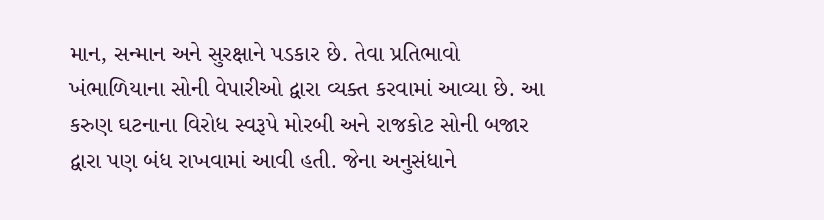માન, સન્માન અને સુરક્ષાને પડકાર છે. તેવા પ્રતિભાવો ખંભાળિયાના સોની વેપારીઓ દ્વારા વ્યક્ત કરવામાં આવ્યા છે. આ કરુણ ઘટનાના વિરોધ સ્વરૂપે મોરબી અને રાજકોટ સોની બજાર દ્વારા પણ બંધ રાખવામાં આવી હતી. જેના અનુસંધાને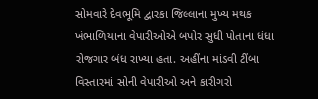સોમવારે દેવભૂમિ દ્વારકા જિલ્લાના મુખ્ય મથક ખંભાળિયાના વેપારીઓએ બપોર સુધી પોતાના ધંધા રોજગાર બંધ રાખ્યા હતા. અહીંના માંડવી ટીંબા વિસ્તારમાં સોની વેપારીઓ અને કારીગરો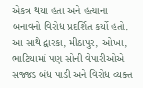એકત્ર થયા હતા અને હત્યાના બનાવનો વિરોધ પ્રદર્શિત કર્યો હતો. આ સાથે દ્વારકા, મીઠાપુર, ઓખા, ભાટિયામાં પણ સોની વેપારીઓએ સજ્જડ બંધ પાડી અને વિરોધ વ્યક્ત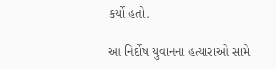કર્યો હતો.

આ નિર્દોષ યુવાનના હત્યારાઓ સામે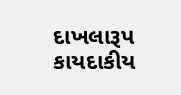દાખલારૂપ કાયદાકીય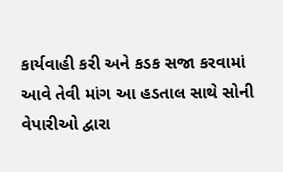કાર્યવાહી કરી અને કડક સજા કરવામાં આવે તેવી માંગ આ હડતાલ સાથે સોની વેપારીઓ દ્વારા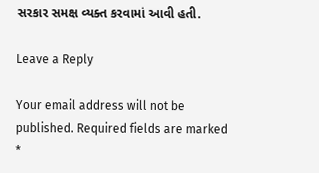સરકાર સમક્ષ વ્યક્ત કરવામાં આવી હતી.

Leave a Reply

Your email address will not be published. Required fields are marked *